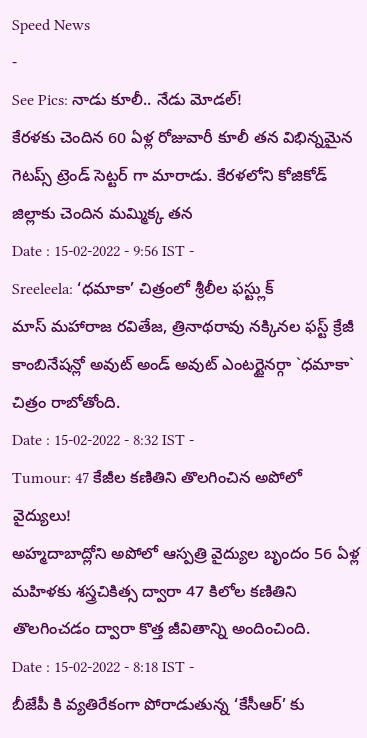Speed News
-
See Pics: నాడు కూలీ.. నేడు మోడల్!
కేరళకు చెందిన 60 ఏళ్ల రోజువారీ కూలీ తన విభిన్నమైన గెటప్స్ ట్రెండ్ సెట్టర్ గా మారాడు. కేరళలోని కోజికోడ్ జిల్లాకు చెందిన మమ్మిక్క తన
Date : 15-02-2022 - 9:56 IST -
Sreeleela: ‘ధమాకా’ చిత్రంలో శ్రీలీల ఫస్ట్లుక్
మాస్ మహారాజ రవితేజ, త్రినాథరావు నక్కినల ఫస్ట్ క్రేజీ కాంబినేషన్లో అవుట్ అండ్ అవుట్ ఎంటర్టైనర్గా `ధమాకా` చిత్రం రాబోతోంది.
Date : 15-02-2022 - 8:32 IST -
Tumour: 47 కేజీల కణితిని తొలగించిన అపోలో వైద్యులు!
అహ్మదాబాద్లోని అపోలో ఆస్పత్రి వైద్యుల బృందం 56 ఏళ్ల మహిళకు శస్త్రచికిత్స ద్వారా 47 కిలోల కణితిని తొలగించడం ద్వారా కొత్త జీవితాన్ని అందించింది.
Date : 15-02-2022 - 8:18 IST -
బీజేపీ కి వ్యతిరేకంగా పోరాడుతున్న ‘కేసీఆర్’ కు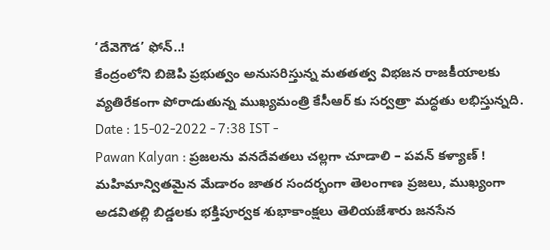‘దేవెగౌడ’ ఫోన్..!
కేంద్రంలోని బిజెపి ప్రభుత్వం అనుసరిస్తున్న మతతత్వ విభజన రాజకీయాలకు వ్యతిరేకంగా పోరాడుతున్న ముఖ్యమంత్రి కేసీఆర్ కు సర్వత్రా మద్ధతు లభిస్తున్నది.
Date : 15-02-2022 - 7:38 IST -
Pawan Kalyan : ప్రజలను వనదేవతలు చల్లగా చూడాలి – పవన్ కళ్యాణ్ !
మహిమాన్వితమైన మేడారం జాతర సందర్భంగా తెలంగాణ ప్రజలు, ముఖ్యంగా అడవితల్లి బిడ్డలకు భక్తిపూర్వక శుభాకాంక్షలు తెలియజేశారు జనసేన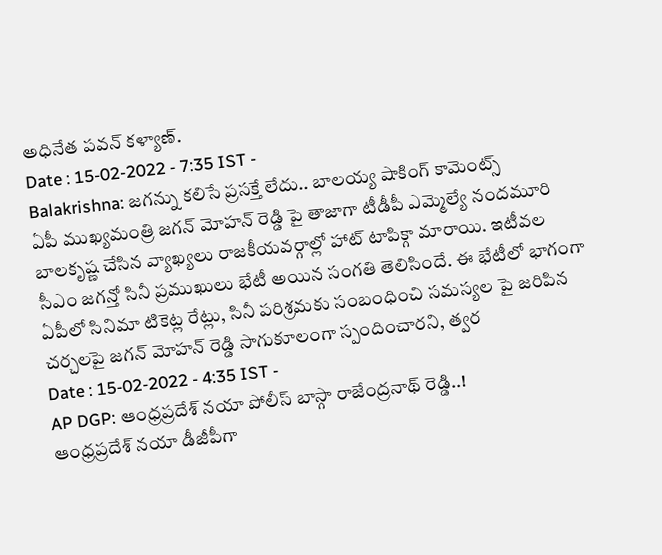అధినేత పవన్ కళ్యాణ్.
Date : 15-02-2022 - 7:35 IST -
Balakrishna: జగన్ను కలిసే ప్రసక్తే లేదు.. బాలయ్య షాకింగ్ కామెంట్స్
ఏపీ ముఖ్యమంత్రి జగన్ మోహన్ రెడ్డి పై తాజాగా టీడీపీ ఎమ్మెల్యే నందమూరి బాలకృష్ణ చేసిన వ్యాఖ్యలు రాజకీయవర్గాల్లో హాట్ టాపిక్గా మారాయి. ఇటీవల సీఎం జగన్తో సినీ ప్రముఖులు భేటీ అయిన సంగతి తెలిసిందే. ఈ భేటీలో భాగంగా ఏపీలో సినిమా టికెట్ల రేట్లు, సినీ పరిశ్రమకు సంబంధించి సమస్యల పై జరిపిన చర్చలపై జగన్ మోహన్ రెడ్డి సాగుకూలంగా స్పందించారని, త్వర
Date : 15-02-2022 - 4:35 IST -
AP DGP: ఆంధ్రప్రదేశ్ నయా పోలీస్ బాస్గా రాజేంద్రనాథ్ రెడ్డి..!
ఆంధ్రప్రదేశ్ నయా డీజీపీగా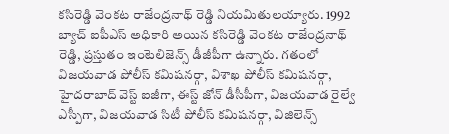కసిరెడ్డి వెంకట రాజేంద్రనాథ్ రెడ్డి నియమితులయ్యారు. 1992 బ్యాచ్ ఐపీఎస్ అధికారి అయిన కసిరెడ్డి వెంకట రాజేంద్రనాథ్ రెడ్డి, ప్రస్తుతం ఇంటెలిజెన్స్ డీజీపీగా ఉన్నారు. గతంలో విజయవాడ పోలీస్ కమిషనర్గా, విశాఖ పోలీస్ కమిషనర్గా, హైదరాబాద్ వెస్ట్ ఐజీగా, ఈస్ట్ జోన్ డీసీపీగా, విజయవాడ రైల్వే ఎస్పీగా, విజయవాడ సిటీ పోలీస్ కమిషనర్గా, విజిలెన్స్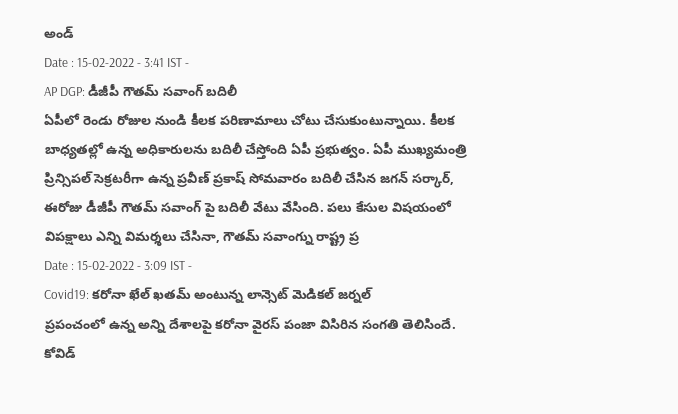అండ్
Date : 15-02-2022 - 3:41 IST -
AP DGP: డీజీపీ గౌతమ్ సవాంగ్ బదిలీ
ఏపీలో రెండు రోజుల నుండి కీలక పరిణామాలు చోటు చేసుకుంటున్నాయి. కీలక బాధ్యతల్లో ఉన్న అధికారులను బదిలీ చేస్తోంది ఏపీ ప్రభుత్వం. ఏపీ ముఖ్యమంత్రి ప్రిన్సిపల్ సెక్రటరీగా ఉన్న ప్రవీణ్ ప్రకాష్ సోమవారం బదిలీ చేసిన జగన్ సర్కార్, ఈరోజు డీజీపీ గౌతమ్ సవాంగ్ పై బదిలీ వేటు వేసింది. పలు కేసుల విషయంలో విపక్షాలు ఎన్ని విమర్శలు చేసినా, గౌతమ్ సవాంగ్ను రాష్ట్ర ప్ర
Date : 15-02-2022 - 3:09 IST -
Covid19: కరోనా ఖేల్ ఖతమ్ అంటున్న లాన్సెట్ మెడికల్ జర్నల్
ప్రపంచంలో ఉన్న అన్ని దేశాలపై కరోనా వైరస్ పంజా విసిరిన సంగతి తెలిసిందే. కోవిడ్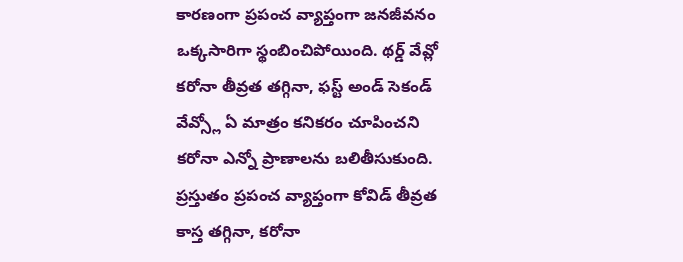కారణంగా ప్రపంచ వ్యాప్తంగా జనజీవనం ఒక్కసారిగా స్థంబించిపోయింది. థర్డ్ వేవ్లో కరోనా తీవ్రత తగ్గినా, ఫస్ట్ అండ్ సెకండ్ వేవ్స్లో ఏ మాత్రం కనికరం చూపించని కరోనా ఎన్నో ప్రాణాలను బలితీసుకుంది. ప్రస్తుతం ప్రపంచ వ్యాప్తంగా కోవిడ్ తీవ్రత కాస్త తగ్గినా, కరోనా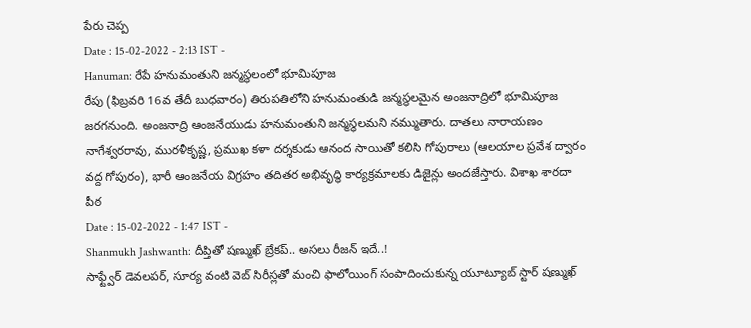పేరు చెప్ప
Date : 15-02-2022 - 2:13 IST -
Hanuman: రేపే హనుమంతుని జన్మస్థలంలో భూమిపూజ
రేపు (ఫిబ్రవరి 16వ తేదీ బుధవారం) తిరుపతిలోని హనుమంతుడి జన్మస్థలమైన అంజనాద్రిలో భూమిపూజ జరగనుంది. అంజనాద్రి ఆంజనేయుడు హనుమంతుని జన్మస్థలమని నమ్ముతారు. దాతలు నారాయణం నాగేశ్వరరావు, మురళీకృష్ణ, ప్రముఖ కళా దర్శకుడు ఆనంద సాయితో కలిసి గోపురాలు (ఆలయాల ప్రవేశ ద్వారం వద్ద గోపురం), భారీ ఆంజనేయ విగ్రహం తదితర అభివృద్ధి కార్యక్రమాలకు డిజైన్లు అందజేస్తారు. విశాఖ శారదా పీఠ
Date : 15-02-2022 - 1:47 IST -
Shanmukh Jashwanth: దీప్తితో షణ్ముఖ్ బ్రేకప్.. అసలు రీజన్ ఇదే..!
సాఫ్ట్వేర్ డెవలపర్, సూర్య వంటి వెబ్ సిరీస్లతో మంచి ఫాలోయింగ్ సంపాదించుకున్న యూట్యూబ్ స్టార్ షణ్ముఖ్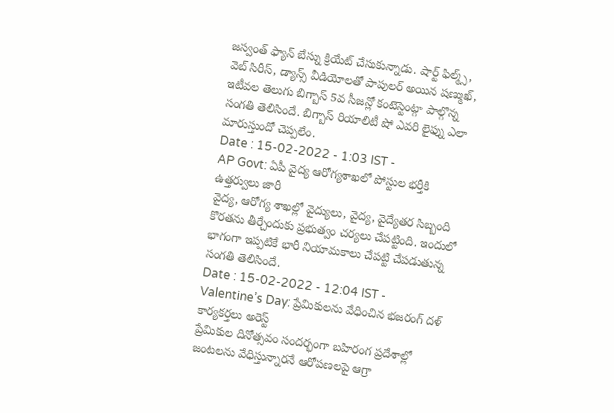జస్వంత్ ఫ్యాన్ బేస్ను క్రియేట్ చేసుకున్నాడు. షార్ట్ ఫిల్మ్స్, వెబ్ సిరీస్, డ్యాన్స్ వీడియోలతో పాపులర్ అయిన షణ్ముఖ్, ఇటీవల తెలుగు బిగ్బాస్ 5వ సీజన్లో కంటెస్టెంట్గా పాల్గొన్న సంగతి తెలిసిందే. బిగ్బాస్ రియాలిటీ షో ఎవరి లైఫ్ను ఎలా మారుస్తుందో చెప్పలేం.
Date : 15-02-2022 - 1:03 IST -
AP Govt: ఏపీ వైద్య ఆరోగ్యశాఖలో పోస్టుల భర్తీకి ఉత్తర్వులు జారీ
వైద్య, ఆరోగ్య శాఖల్లో వైద్యులు, వైద్య, వైద్యేతర సిబ్బంది కొరతను తీర్చేందుకు ప్రభుత్వం చర్యలు చేపట్టింది. ఇందులో భాగంగా ఇప్పటికే భారీ నియామకాలు చేపట్టి చేపడుతున్న సంగతి తెలిసిందే.
Date : 15-02-2022 - 12:04 IST -
Valentine’s Day: ప్రేమికులను వేధించిన భజరంగ్ దళ్ కార్యకర్తలు అరెస్ట్
ప్రేమికుల దినోత్సవం సందర్భంగా బహిరంగ ప్రదేశాల్లో జంటలను వేధిస్తున్నారనే ఆరోపణలపై ఆగ్రా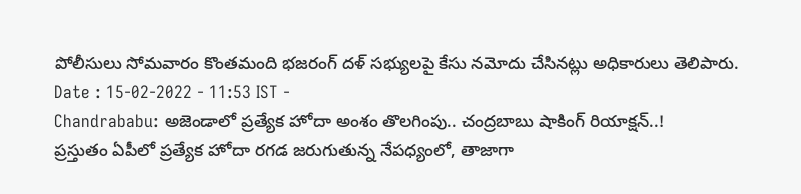పోలీసులు సోమవారం కొంతమంది భజరంగ్ దళ్ సభ్యులపై కేసు నమోదు చేసినట్లు అధికారులు తెలిపారు.
Date : 15-02-2022 - 11:53 IST -
Chandrababu: అజెండాలో ప్రత్యేక హోదా అంశం తొలగింపు.. చంద్రబాబు షాకింగ్ రియాక్షన్..!
ప్రస్తుతం ఏపీలో ప్రత్యేక హోదా రగడ జరుగుతున్న నేపధ్యంలో, తాజాగా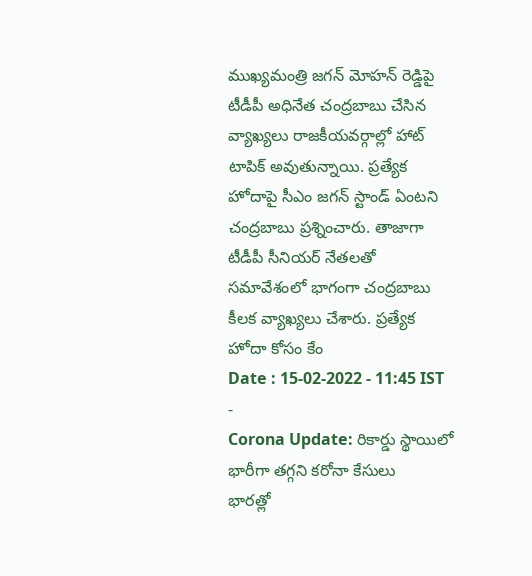ముఖ్యమంత్రి జగన్ మోహన్ రెడ్డిపై టీడీపీ అధినేత చంద్రబాబు చేసిన వ్యాఖ్యలు రాజకీయవర్గాల్లో హాట్ టాపిక్ అవుతున్నాయి. ప్రత్యేక హోదాపై సీఎం జగన్ స్టాండ్ ఏంటని చంద్రబాబు ప్రశ్నించారు. తాజాగా టీడీపీ సీనియర్ నేతలతో సమావేశంలో భాగంగా చంద్రబాబు కీలక వ్యాఖ్యలు చేశారు. ప్రత్యేక హోదా కోసం కేం
Date : 15-02-2022 - 11:45 IST -
Corona Update: రికార్డు స్థాయిలో భారీగా తగ్గని కరోనా కేసులు
భారత్లో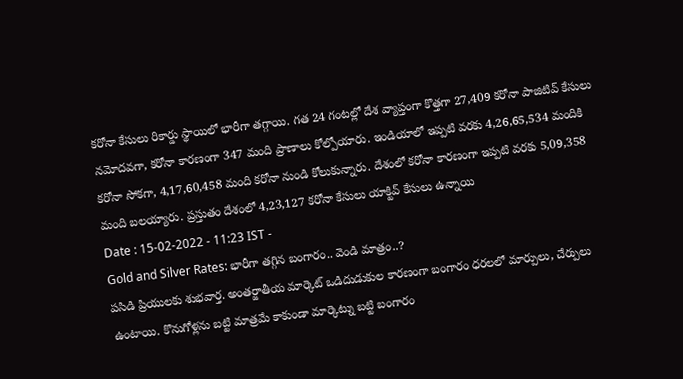కరోనా కేసులు రికార్డు స్థాయిలో భారీగా తగ్గాయి. గత 24 గంటల్లో దేశ వ్యాప్తంగా కొత్తగా 27,409 కరోనా పాజిటివ్ కేసులు నమోదవగా, కరోనా కారణంగా 347 మంది ప్రాణాలు కోల్పోయారు. ఇండియాలో ఇప్పటి వరకు 4,26,65,534 మందికి కరోనా సోకగా, 4,17,60,458 మంది కరోనా నుండి కోలుకున్నారు. దేశంలో కరోనా కారణంగా ఇప్పటి వరకు 5,09,358 మంది బలయ్యారు. ప్రస్తుతం దేశంలో 4,23,127 కరోనా కేసులు యాక్టివ్ కేసులు ఉన్నాయి
Date : 15-02-2022 - 11:23 IST -
Gold and Silver Rates: భారీగా తగ్గిన బంగారం.. వెండి మాత్రం..?
పసిడి ప్రియులకు శుభవార్త. అంతర్జాతీయ మార్కెట్ ఒడిదుడుకుల కారణంగా బంగారం ధరలలో మార్పులు, చేర్పులు ఉంటాయి. కొనుగోళ్లను బట్టి మాత్రమే కాకుండా మార్కెట్ను బట్టి బంగారం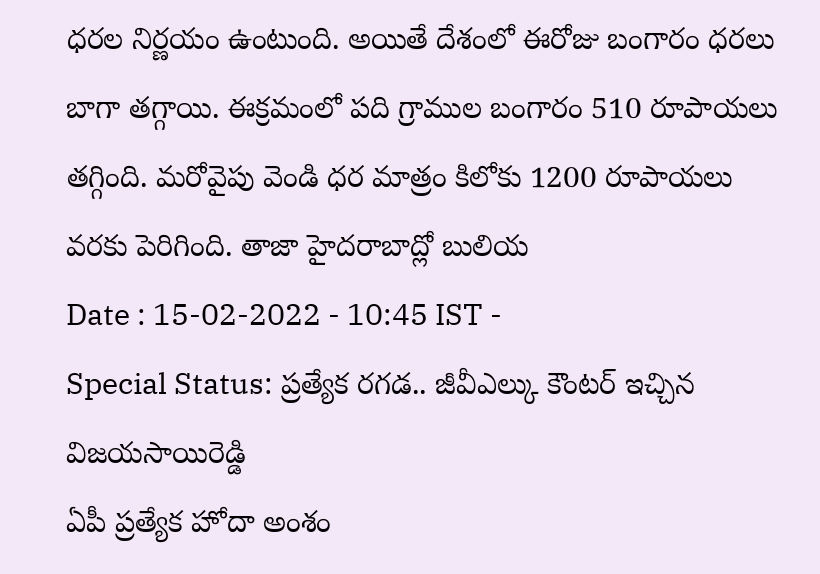ధరల నిర్ణయం ఉంటుంది. అయితే దేశంలో ఈరోజు బంగారం ధరలు బాగా తగ్గాయి. ఈక్రమంలో పది గ్రాముల బంగారం 510 రూపాయలు తగ్గింది. మరోవైపు వెండి ధర మాత్రం కిలోకు 1200 రూపాయలు వరకు పెరిగింది. తాజా హైదరాబాద్లో బులియ
Date : 15-02-2022 - 10:45 IST -
Special Status: ప్రత్యేక రగడ.. జీవీఎల్కు కౌంటర్ ఇచ్చిన విజయసాయిరెడ్డి
ఏపీ ప్రత్యేక హోదా అంశం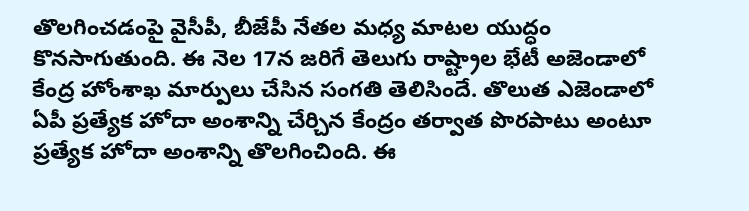తొలగించడంపై వైసీపీ, బీజేపీ నేతల మధ్య మాటల యుద్ధం కొనసాగుతుంది. ఈ నెల 17న జరిగే తెలుగు రాష్ట్రాల భేటీ అజెండాలో కేంద్ర హోంశాఖ మార్పులు చేసిన సంగతి తెలిసిందే. తొలుత ఎజెండాలో ఏపీ ప్రత్యేక హోదా అంశాన్ని చేర్చిన కేంద్రం తర్వాత పొరపాటు అంటూ ప్రత్యేక హోదా అంశాన్ని తొలగించింది. ఈ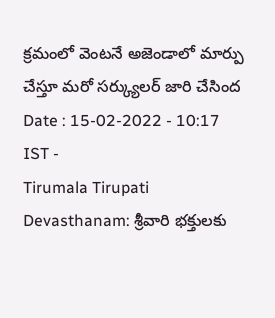క్రమంలో వెంటనే అజెండాలో మార్పు చేస్తూ మరో సర్క్యులర్ జారి చేసింద
Date : 15-02-2022 - 10:17 IST -
Tirumala Tirupati Devasthanam: శ్రీవారి భక్తులకు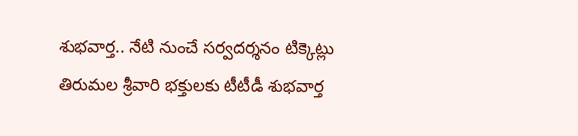శుభవార్త.. నేటి నుంచే సర్వదర్శనం టిక్కెట్లు
తిరుమల శ్రీవారి భక్తులకు టీటీడీ శుభవార్త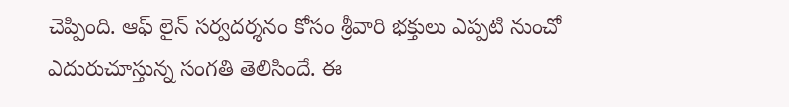చెప్పింది. ఆఫ్ లైన్ సర్వదర్శనం కోసం శ్రీవారి భక్తులు ఎప్పటి నుంచో ఎదురుచూస్తున్న సంగతి తెలిసిందే. ఈ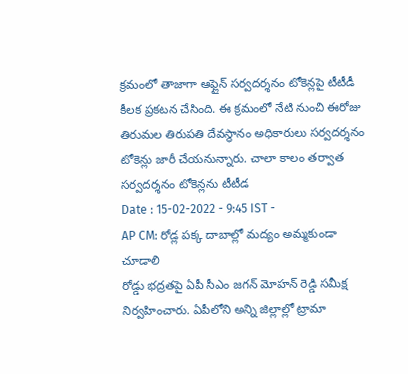క్రమంలో తాజాగా ఆఫ్లైన్ సర్వదర్శనం టోకెన్లపై టీటీడీ కీలక ప్రకటన చేసింది. ఈ క్రమంలో నేటి నుంచి ఈరోజు తిరుమల తిరుపతి దేవస్థానం అధికారులు సర్వదర్శనం టోకెన్లు జారీ చేయనున్నారు. చాలా కాలం తర్వాత సర్వదర్శనం టోకెన్లను టీటీడ
Date : 15-02-2022 - 9:45 IST -
AP CM: రోడ్ల పక్క దాబాల్లో మద్యం అమ్మకుండా చూడాలి
రోడ్డు భద్రతపై ఏపీ సీఎం జగన్ మోహన్ రెడ్డి సమీక్ష నిర్వహించారు. ఏపీలోని అన్ని జిల్లాల్లో ట్రామా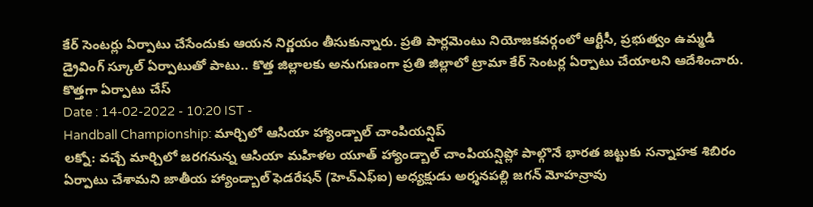కేర్ సెంటర్లు ఏర్పాటు చేసేందుకు ఆయన నిర్ణయం తీసుకున్నారు. ప్రతి పార్లమెంటు నియోజకవర్గంలో ఆర్టీసీ, ప్రభుత్వం ఉమ్మడి డ్రైవింగ్ స్కూల్ ఏర్పాటుతో పాటు.. కొత్త జిల్లాలకు అనుగుణంగా ప్రతి జిల్లాలో ట్రామా కేర్ సెంటర్ల ఏర్పాటు చేయాలని ఆదేశించారు. కొత్తగా ఏర్పాటు చేస్
Date : 14-02-2022 - 10:20 IST -
Handball Championship: మార్చిలో ఆసియా హ్యాండ్బాల్ చాంపియన్షిప్
లక్నో: వచ్చే మార్చిలో జరగనున్న ఆసియా మహిళల యూత్ హ్యాండ్బాల్ చాంపియన్షిప్లో పాల్గొనే భారత జట్టుకు సన్నాహక శిబిరం ఏర్పాటు చేశామని జాతీయ హ్యాండ్బాల్ ఫెడరేషన్ (హెచ్ఎఫ్ఐ) అధ్యక్షుడు అర్శనపల్లి జగన్ మోహన్రావు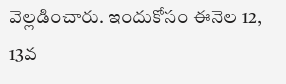వెల్లడించారు. ఇందుకోసం ఈనెల 12, 13వ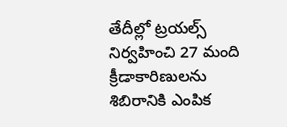తేదీల్లో ట్రయల్స్ నిర్వహించి 27 మంది క్రీడాకారిణులను శిబిరానికి ఎంపిక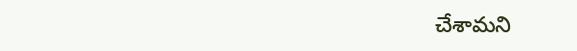చేశామని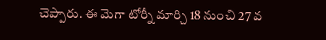చెప్పారు. ఈ మెగా టోర్నీ మార్చి 18 నుంచి 27 వ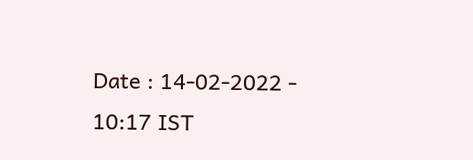Date : 14-02-2022 - 10:17 IST